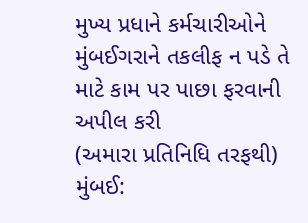મુખ્ય પ્રધાને કર્મચારીઓને મુંબઈગરાને તકલીફ ન પડે તે માટે કામ પર પાછા ફરવાની અપીલ કરી
(અમારા પ્રતિનિધિ તરફથી)
મુંબઈ: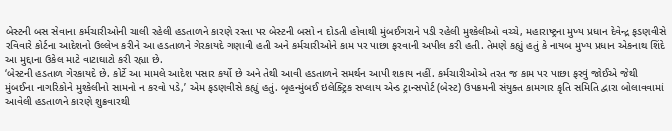બેસ્ટની બસ સેવાના કર્મચારીઓની ચાલી રહેલી હડતાળને કારણે રસ્તા પર બેસ્ટની બસો ન દોડતી હોવાથી મુંબઈગરાને પડી રહેલી મુશ્કેલીઓ વચ્ચે, મહારાષ્ટ્રના મુખ્ય પ્રધાન દેવેન્દ્ર ફડણવીસે રવિવારે કોર્ટના આદેશનો ઉલ્લેખ કરીને આ હડતાળને ગેરકાયદે ગણાવી હતી અને કર્મચારીઓને કામ પર પાછા ફરવાની અપીલ કરી હતી. તેમણે કહ્યું હતું કે નાયબ મુખ્ય પ્રધાન એકનાથ શિંદે આ મુદ્દાના ઉકેલ માટે વાટાઘાટો કરી રહ્યા છે.
‘બેસ્ટની હડતાળ ગેરકાયદે છે. કોર્ટે આ મામલે આદેશ પસાર કર્યો છે અને તેથી આવી હડતાળને સમર્થન આપી શકાય નહીં. કર્મચારીઓએ તરત જ કામ પર પાછા ફરવું જોઈએ જેથી મુંબઈના નાગરિકોને મુશ્કેલીનો સામનો ન કરવો પડે,’ એમ ફડણવીસે કહ્યું હતું. બૃહન્મુંબઈ ઇલેક્ટ્રિક સપ્લાય એન્ડ ટ્રાન્સપોર્ટ (બેસ્ટ) ઉપક્રમની સંયુક્ત કામગાર કૃતિ સમિતિ દ્વારા બોલાવવામાં આવેલી હડતાળને કારણે શુક્રવારથી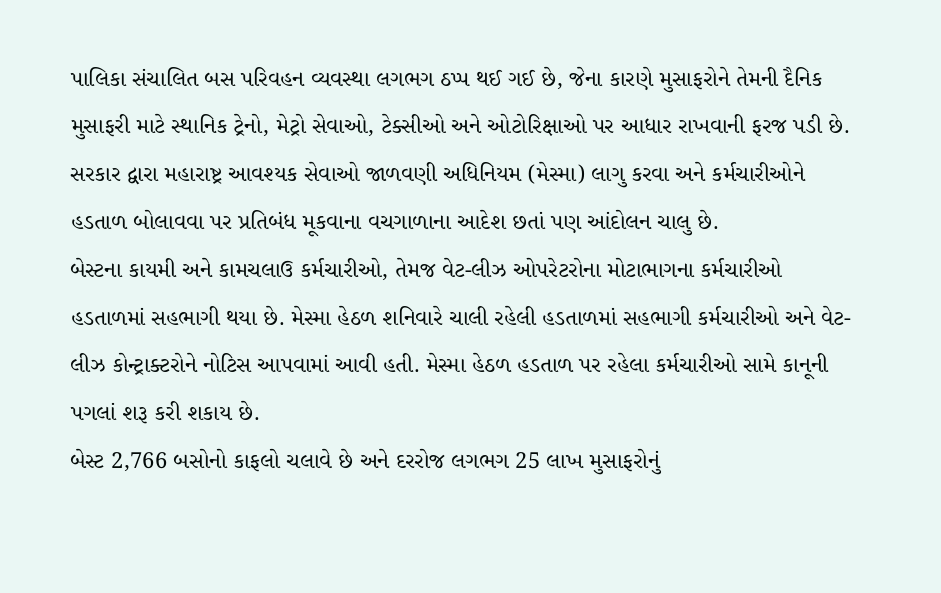પાલિકા સંચાલિત બસ પરિવહન વ્યવસ્થા લગભગ ઠપ્પ થઈ ગઈ છે, જેના કારણે મુસાફરોને તેમની દૈનિક મુસાફરી માટે સ્થાનિક ટ્રેનો, મેટ્રો સેવાઓ, ટેક્સીઓ અને ઓટોરિક્ષાઓ પર આધાર રાખવાની ફરજ પડી છે.
સરકાર દ્વારા મહારાષ્ટ્ર આવશ્યક સેવાઓ જાળવણી અધિનિયમ (મેસ્મા) લાગુ કરવા અને કર્મચારીઓને હડતાળ બોલાવવા પર પ્રતિબંધ મૂકવાના વચગાળાના આદેશ છતાં પણ આંદોલન ચાલુ છે.
બેસ્ટના કાયમી અને કામચલાઉ કર્મચારીઓ, તેમજ વેટ-લીઝ ઓપરેટરોના મોટાભાગના કર્મચારીઓ હડતાળમાં સહભાગી થયા છે. મેસ્મા હેઠળ શનિવારે ચાલી રહેલી હડતાળમાં સહભાગી કર્મચારીઓ અને વેટ-લીઝ કોન્ટ્રાક્ટરોને નોટિસ આપવામાં આવી હતી. મેસ્મા હેઠળ હડતાળ પર રહેલા કર્મચારીઓ સામે કાનૂની પગલાં શરૂ કરી શકાય છે.
બેસ્ટ 2,766 બસોનો કાફલો ચલાવે છે અને દરરોજ લગભગ 25 લાખ મુસાફરોનું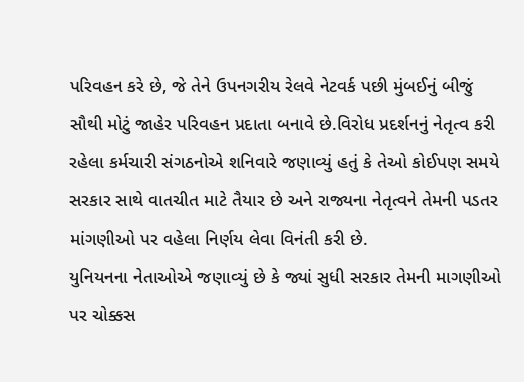પરિવહન કરે છે, જે તેને ઉપનગરીય રેલવે નેટવર્ક પછી મુંબઈનું બીજું સૌથી મોટું જાહેર પરિવહન પ્રદાતા બનાવે છે.વિરોધ પ્રદર્શનનું નેતૃત્વ કરી રહેલા કર્મચારી સંગઠનોએ શનિવારે જણાવ્યું હતું કે તેઓ કોઈપણ સમયે સરકાર સાથે વાતચીત માટે તૈયાર છે અને રાજ્યના નેતૃત્વને તેમની પડતર માંગણીઓ પર વહેલા નિર્ણય લેવા વિનંતી કરી છે.
યુનિયનના નેતાઓએ જણાવ્યું છે કે જ્યાં સુધી સરકાર તેમની માગણીઓ પર ચોક્કસ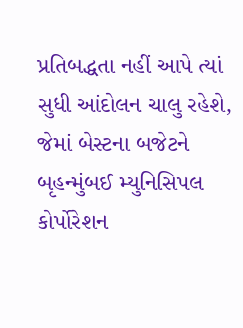પ્રતિબદ્ધતા નહીં આપે ત્યાં સુધી આંદોલન ચાલુ રહેશે, જેમાં બેસ્ટના બજેટને બૃહન્મુંબઈ મ્યુનિસિપલ કોર્પોરેશન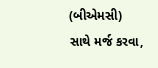(બીએમસી) સાથે મર્જ કરવા,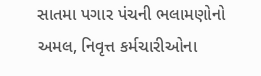સાતમા પગાર પંચની ભલામણોનો અમલ, નિવૃત્ત કર્મચારીઓના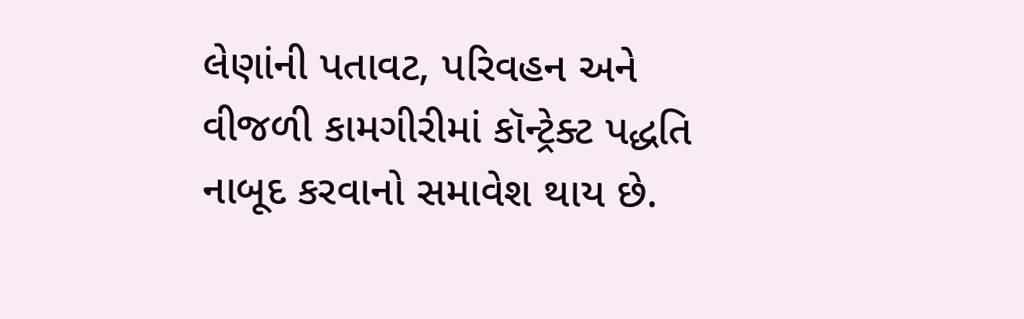લેણાંની પતાવટ, પરિવહન અને વીજળી કામગીરીમાં કૉન્ટ્રેક્ટ પદ્ધતિ નાબૂદ કરવાનો સમાવેશ થાય છે.